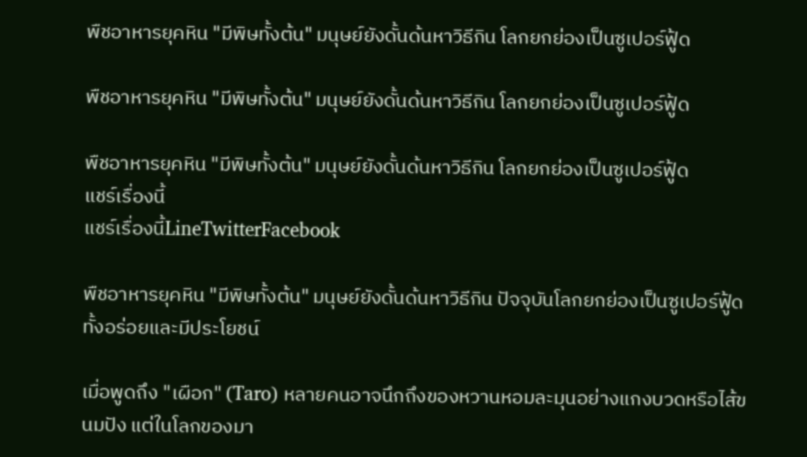พืชอาหารยุคหิน "มีพิษทั้งต้น" มนุษย์ยังดั้นด้นหาวิธีกิน โลกยกย่องเป็นซูเปอร์ฟู้ด

พืชอาหารยุคหิน "มีพิษทั้งต้น" มนุษย์ยังดั้นด้นหาวิธีกิน โลกยกย่องเป็นซูเปอร์ฟู้ด

พืชอาหารยุคหิน "มีพิษทั้งต้น" มนุษย์ยังดั้นด้นหาวิธีกิน โลกยกย่องเป็นซูเปอร์ฟู้ด
แชร์เรื่องนี้
แชร์เรื่องนี้LineTwitterFacebook

พืชอาหารยุคหิน "มีพิษทั้งต้น" มนุษย์ยังดั้นด้นหาวิธีกิน ปัจจุบันโลกยกย่องเป็นซูเปอร์ฟู้ด ทั้งอร่อยและมีประโยชน์

เมื่อพูดถึง "เผือก" (Taro) หลายคนอาจนึกถึงของหวานหอมละมุนอย่างแกงบวดหรือไส้ขนมปัง แต่ในโลกของมา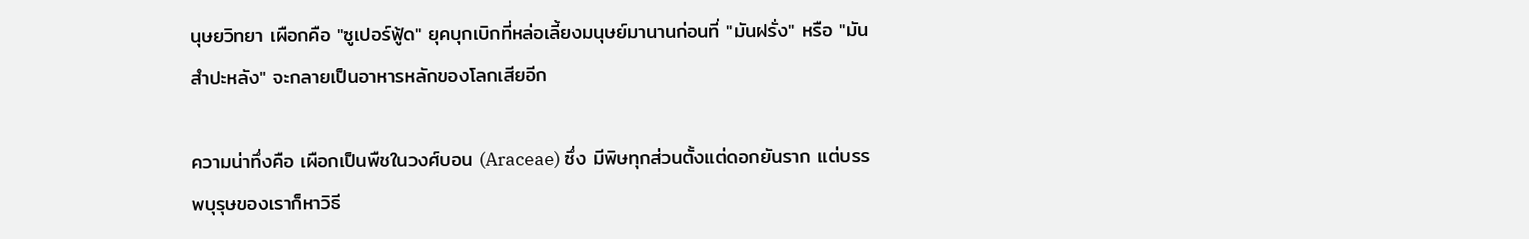นุษยวิทยา เผือกคือ "ซูเปอร์ฟู้ด" ยุคบุกเบิกที่หล่อเลี้ยงมนุษย์มานานก่อนที่ "มันฝรั่ง" หรือ "มันสำปะหลัง" จะกลายเป็นอาหารหลักของโลกเสียอีก

ความน่าทึ่งคือ เผือกเป็นพืชในวงศ์บอน (Araceae) ซึ่ง มีพิษทุกส่วนตั้งแต่ดอกยันราก แต่บรรพบุรุษของเราก็หาวิธี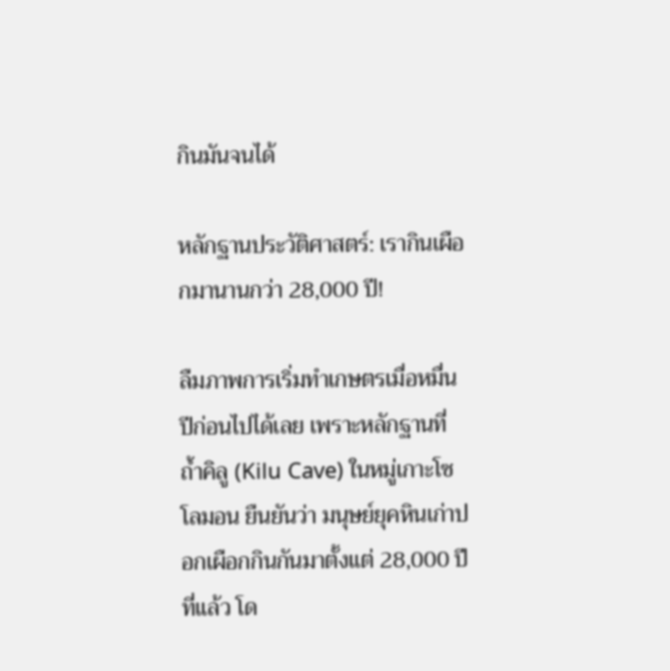กินมันจนได้

หลักฐานประวัติศาสตร์: เรากินเผือกมานานกว่า 28,000 ปี!

ลืมภาพการเริ่มทำเกษตรเมื่อหมื่นปีก่อนไปได้เลย เพราะหลักฐานที่ ถ้ำคิลู (Kilu Cave) ในหมู่เกาะโซโลมอน ยืนยันว่า มนุษย์ยุคหินเก่าปอกเผือกกินกันมาตั้งแต่ 28,000 ปีที่แล้ว โด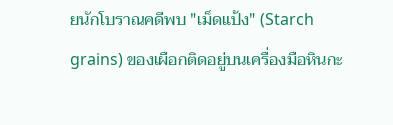ยนักโบราณคดีพบ "เม็ดแป้ง" (Starch grains) ของเผือกติดอยู่บนเครื่องมือหินกะ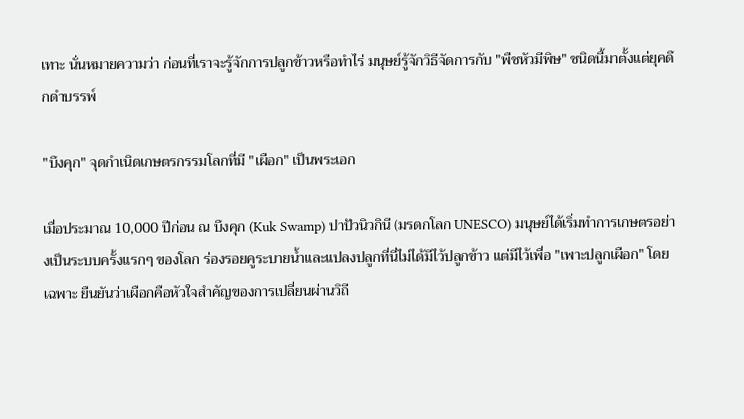เทาะ นั่นหมายความว่า ก่อนที่เราจะรู้จักการปลูกข้าวหรือทำไร่ มนุษย์รู้จักวิธีจัดการกับ "พืชหัวมีพิษ" ชนิดนี้มาตั้งแต่ยุคดึกดำบรรพ์

"บึงคุก" จุดกำเนิดเกษตรกรรมโลกที่มี "เผือก" เป็นพระเอก

เมื่อประมาณ 10,000 ปีก่อน ณ บึงคุก (Kuk Swamp) ปาปัวนิวกินี (มรดกโลก UNESCO) มนุษย์ได้เริ่มทำการเกษตรอย่างเป็นระบบครั้งแรกๆ ของโลก ร่องรอยคูระบายน้ำและแปลงปลูกที่นี่ไม่ได้มีไว้ปลูกข้าว แต่มีไว้เพื่อ "เพาะปลูกเผือก" โดยเฉพาะ ยืนยันว่าเผือกคือหัวใจสำคัญของการเปลี่ยนผ่านวิถี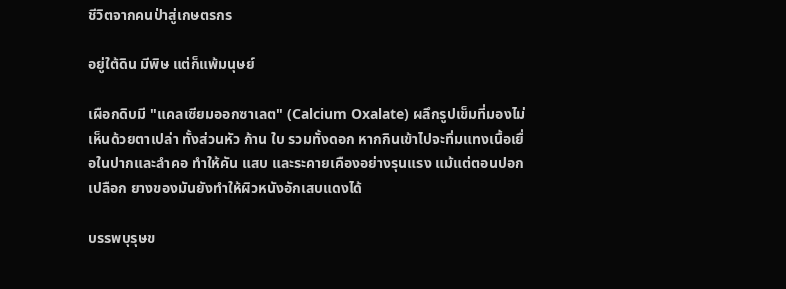ชีวิตจากคนป่าสู่เกษตรกร

อยู่ใต้ดิน มีพิษ แต่ก็แพ้มนุษย์

เผือกดิบมี "แคลเซียมออกซาเลต" (Calcium Oxalate) ผลึกรูปเข็มที่มองไม่เห็นด้วยตาเปล่า ทั้งส่วนหัว ก้าน ใบ รวมทั้งดอก หากกินเข้าไปจะทิ่มแทงเนื้อเยื่อในปากและลำคอ ทำให้คัน แสบ และระคายเคืองอย่างรุนแรง แม้แต่ตอนปอกเปลือก ยางของมันยังทำให้ผิวหนังอักเสบแดงได้

บรรพบุรุษข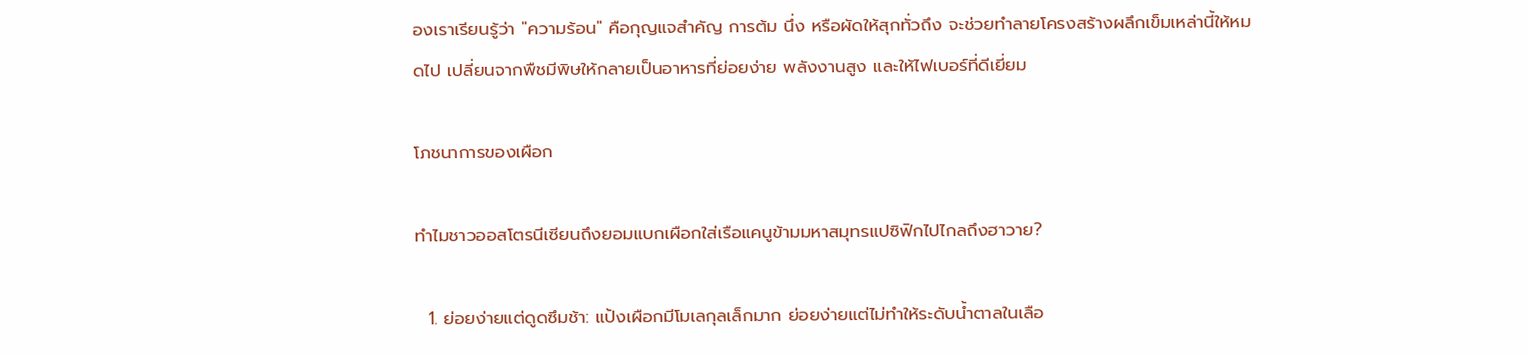องเราเรียนรู้ว่า "ความร้อน" คือกุญแจสำคัญ การต้ม นึ่ง หรือผัดให้สุกทั่วถึง จะช่วยทำลายโครงสร้างผลึกเข็มเหล่านี้ให้หมดไป เปลี่ยนจากพืชมีพิษให้กลายเป็นอาหารที่ย่อยง่าย พลังงานสูง และให้ไฟเบอร์ที่ดีเยี่ยม

โภชนาการของเผือก

ทำไมชาวออสโตรนีเซียนถึงยอมแบกเผือกใส่เรือแคนูข้ามมหาสมุทรแปซิฟิกไปไกลถึงฮาวาย?

  1. ย่อยง่ายแต่ดูดซึมช้า: แป้งเผือกมีโมเลกุลเล็กมาก ย่อยง่ายแต่ไม่ทำให้ระดับน้ำตาลในเลือ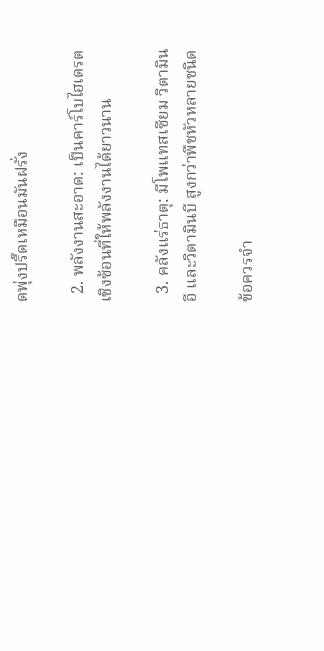ดพุ่งปรี๊ดเหมือนมันฝรั่ง

  2. พลังงานสะอาด: เป็นคาร์โบไฮเดรตเชิงซ้อนที่ให้พลังงานได้ยาวนาน

  3. คลังแร่ธาตุ: มีโพแทสเซียม วิตามินอี และวิตามินบี สูงกว่าพืชหัวหลายชนิด

ข้อควรจำ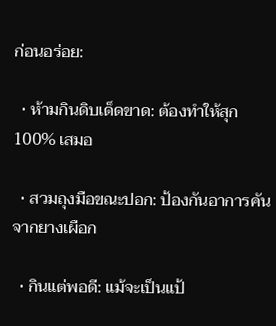ก่อนอร่อย:

  • ห้ามกินดิบเด็ดขาด: ต้องทำให้สุก 100% เสมอ

  • สวมถุงมือขณะปอก: ป้องกันอาการคันจากยางเผือก

  • กินแต่พอดี: แม้จะเป็นแป้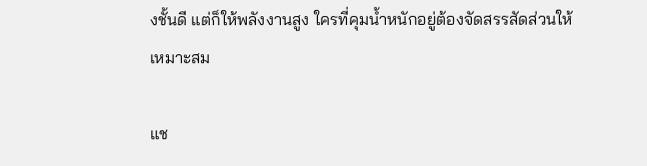งชั้นดี แต่ก็ให้พลังงานสูง ใครที่คุมน้ำหนักอยู่ต้องจัดสรรสัดส่วนให้เหมาะสม

แช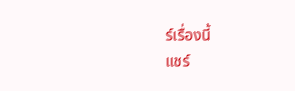ร์เรื่องนี้
แชร์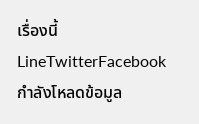เรื่องนี้LineTwitterFacebook
กำลังโหลดข้อมูล